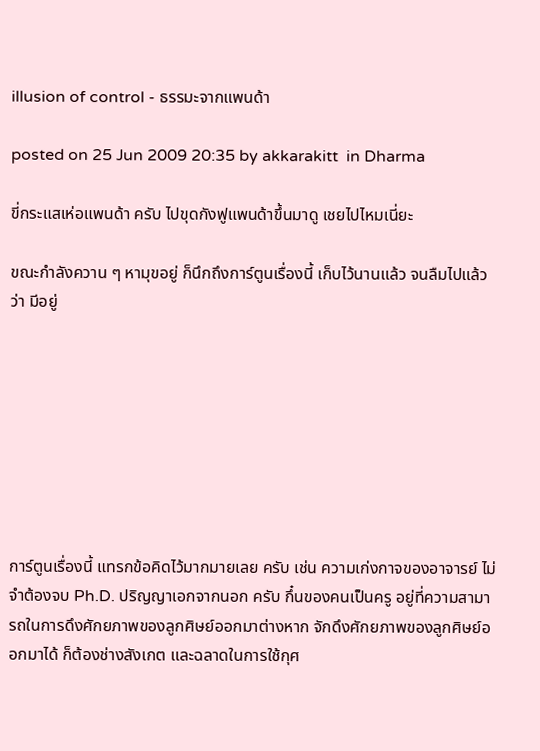illusion of control - ธรรมะจากแพนด้า

posted on 25 Jun 2009 20:35 by akkarakitt  in Dharma

ขี่กระแสเห่อแพนด้า ครับ ไปขุดกังฟูแพนด้าขึ้นมาดู เชยไปไหมเนี่ยะ

ขณะกำลังควาน ๆ หามุขอยู่ ก็นึกถึงการ์ตูนเรื่องนี้ เก็บไว้นานแล้ว จนลืมไปแล้วว่า มีอยู่








การ์ตูนเรื่องนี้ แทรกข้อคิดไว้มากมายเลย ครับ เช่น ความเก่งกาจของอาจารย์ ไม่จำต้องจบ Ph.D. ปริญญาเอกจากนอก ครับ กึ๋นของคนเป็นครู อยู่ที่ความสามารถในการดึงศักยภาพของลูกศิษย์ออกมาต่างหาก จักดึงศักยภาพของลูกศิษย์ออกมาได้ ก็ต้องช่างสังเกต และฉลาดในการใช้กุศ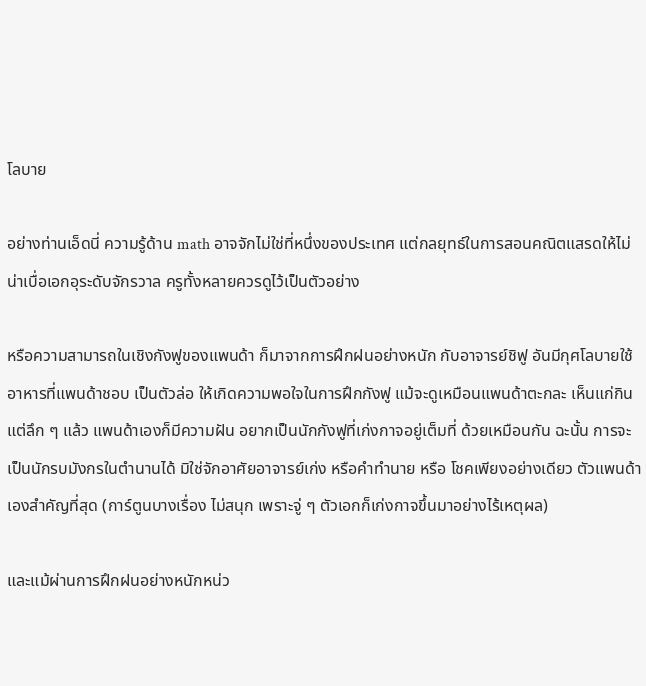โลบาย

อย่างท่านเอ็ดนี่ ความรู้ด้าน math อาจจักไม่ใช่ที่หนึ่งของประเทศ แต่กลยุทธ์ในการสอนคณิตแสรดให้ไม่น่าเบื่อเอกอุระดับจักรวาล ครูทั้งหลายควรดูไว้เป็นตัวอย่าง

หรือความสามารถในเชิงกังฟูของแพนด้า ก็มาจากการฝึกฝนอย่างหนัก กับอาจารย์ชิฟู อันมีกุศโลบายใช้อาหารที่แพนด้าชอบ เป็นตัวล่อ ให้เกิดความพอใจในการฝึกกังฟู แม้จะดูเหมือนแพนด้าตะกละ เห็นแก่กิน แต่ลึก ๆ แล้ว แพนด้าเองก็มีความฝัน อยากเป็นนักกังฟูที่เก่งกาจอยู่เต็มที่ ด้วยเหมือนกัน ฉะนั้น การจะเป็นนักรบมังกรในตำนานได้ มิใช่จักอาศัยอาจารย์เก่ง หรือคำทำนาย หรือ โชคเพียงอย่างเดียว ตัวแพนด้าเองสำคัญที่สุด (การ์ตูนบางเรื่อง ไม่สนุก เพราะจู่ ๆ ตัวเอกก็เก่งกาจขึ้นมาอย่างไร้เหตุผล)

และแม้ผ่านการฝึกฝนอย่างหนักหน่ว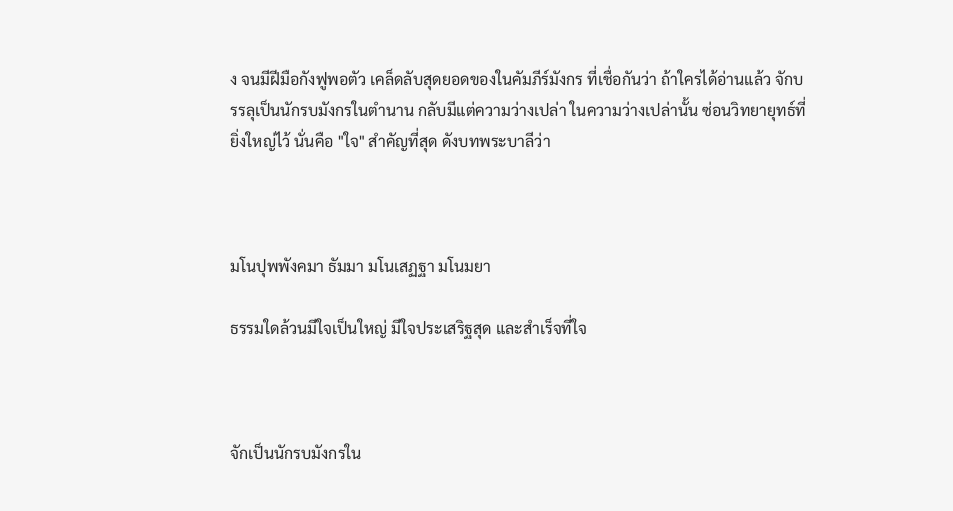ง จนมีฝีมือกังฟูพอตัว เคล็ดลับสุดยอดของในคัมภีร์มังกร ที่เชื่อกันว่า ถ้าใครได้อ่านแล้ว จักบรรลุเป็นนักรบมังกรในตำนาน กลับมีแต่ความว่างเปล่า ในความว่างเปล่านั้น ซ่อนวิทยายุทธ์ที่ยิ่งใหญ่ไว้ นั่นคือ "ใจ" สำคัญที่สุด ดังบทพระบาลีว่า



มโนปุพพังคมา ธัมมา มโนเสฏฐา มโนมยา

ธรรมใดล้วนมีใจเป็นใหญ่ มีใจประเสริฐสุด และสำเร็จที่ใจ



จักเป็นนักรบมังกรใน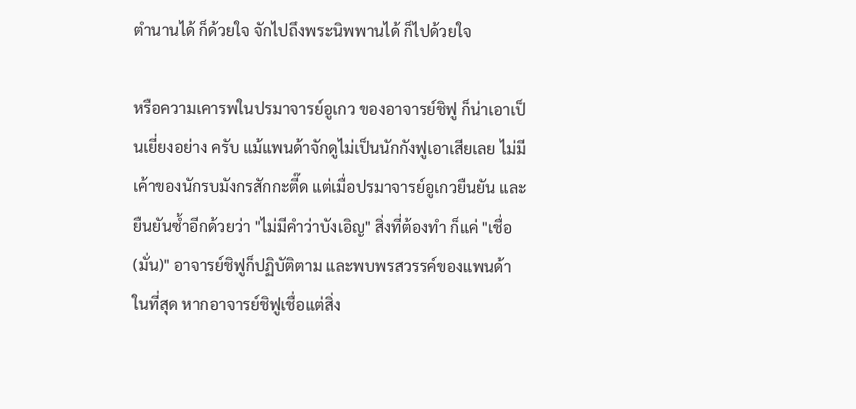ตำนานได้ ก็ด้วยใจ จักไปถึงพระนิพพานได้ ก็ไปด้วยใจ

หรือความเคารพในปรมาจารย์อูเกว ของอาจารย์ชิฟู ก็น่าเอาเป็นเยี่ยงอย่าง ครับ แม้แพนด้าจักดูไม่เป็นนักกังฟูเอาเสียเลย ไม่มีเค้าของนักรบมังกรสักกะตี๊ด แต่เมื่อปรมาจารย์อูเกวยืนยัน และยืนยันซ้ำอีกด้วยว่า "ไม่มีคำว่าบังเอิญ" สิ่งที่ต้องทำ ก็แค่ "เชื่อ(มั่น)" อาจารย์ชิฟูก็ปฏิบัติตาม และพบพรสวรรค์ของแพนด้า ในที่สุด หากอาจารย์ชิฟูเชื่อแต่สิ่ง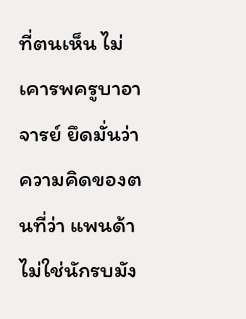ที่ตนเห็น ไม่เคารพครูบาอาจารย์ ยึดมั่นว่า ความคิดของตนที่ว่า แพนด้าไม่ใช่นักรบมัง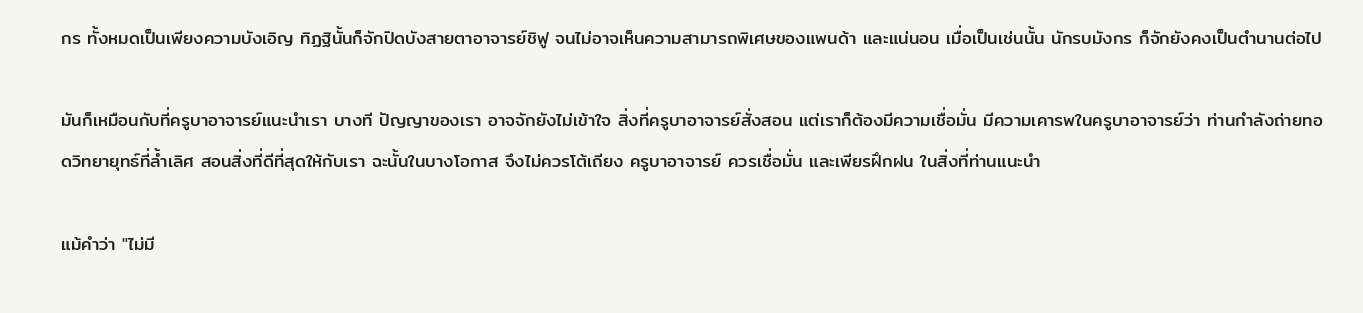กร ทั้งหมดเป็นเพียงความบังเอิญ ทิฏฐินั้นก็จักปิดบังสายตาอาจารย์ชิฟู จนไม่อาจเห็นความสามารถพิเศษของแพนด้า และแน่นอน เมื่อเป็นเช่นนั้น นักรบมังกร ก็จักยังคงเป็นตำนานต่อไป

มันก็เหมือนกับที่ครูบาอาจารย์แนะนำเรา บางที ปัญญาของเรา อาจจักยังไม่เข้าใจ สิ่งที่ครูบาอาจารย์สั่งสอน แต่เราก็ต้องมีความเชื่อมั่น มีความเคารพในครูบาอาจารย์ว่า ท่านกำลังถ่ายทอดวิทยายุทธ์ที่ล้ำเลิศ สอนสิ่งที่ดีที่สุดให้กับเรา ฉะนั้นในบางโอกาส จึงไม่ควรโต้เถียง ครูบาอาจารย์ ควรเชื่อมั่น และเพียรฝึกฝน ในสิ่งที่ท่านแนะนำ

แม้คำว่า "ไม่มี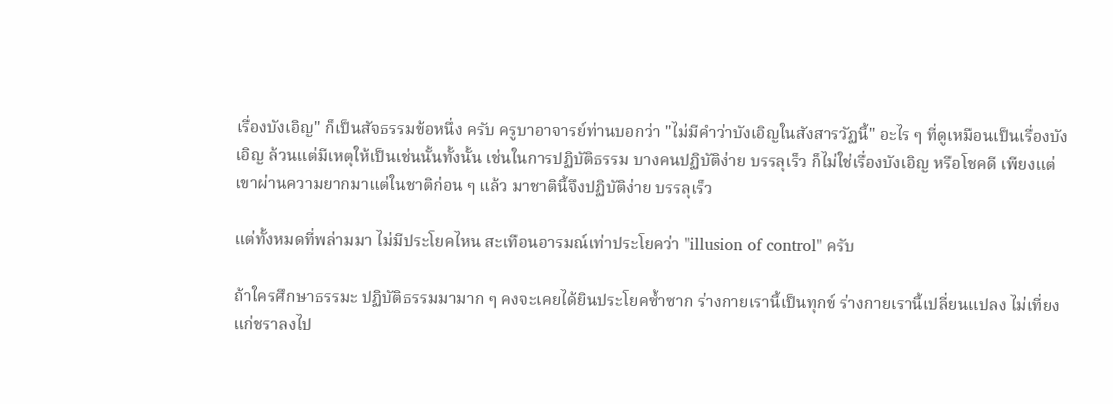เรื่องบังเอิญ" ก็เป็นสัจธรรมข้อหนึ่ง ครับ ครูบาอาจารย์ท่านบอกว่า "ไม่มีคำว่าบังเอิญในสังสารวัฏนี้" อะไร ๆ ที่ดูเหมือนเป็นเรื่องบังเอิญ ล้วนแต่มีเหตุให้เป็นเช่นนั้นทั้งนั้น เช่นในการปฏิบัติธรรม บางคนปฏิบัติง่าย บรรลุเร็ว ก็ไม่ใช่เรื่องบังเอิญ หรือโชคดี เพียงแต่เขาผ่านความยากมาแต่ในชาติก่อน ๆ แล้ว มาชาตินี้จึงปฏิบัติง่าย บรรลุเร็ว

แต่ทั้งหมดที่พล่ามมา ไม่มีประโยคไหน สะเทือนอารมณ์เท่าประโยคว่า "illusion of control" ครับ

ถ้าใครศึกษาธรรมะ ปฏิบัติธรรมมามาก ๆ คงจะเคยได้ยินประโยคซ้ำซาก ร่างกายเรานี้เป็นทุกข์ ร่างกายเรานี้เปลี่ยนแปลง ไม่เที่ยง แก่ชราลงไป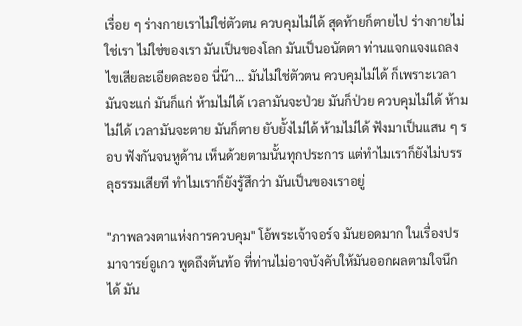เรื่อย ๆ ร่างกายเราไม่ใช่ตัวตน ควบคุมไม่ได้ สุดท้ายก็ตายไป ร่างกายไม่ใช่เรา ไม่ใช่ของเรา มันเป็นของโลก มันเป็นอนัตตา ท่านแจกแจงแถลงไขเสียละเอียดละออ นี่น๊า... มันไม่ใช่ตัวตน ควบคุมไม่ได้ ก็เพราะเวลามันจะแก่ มันก็แก่ ห้ามไม่ได้ เวลามันจะป่วย มันก็ป่วย ควบคุมไม่ได้ ห้ามไม่ได้ เวลามันจะตาย มันก็ตาย ยับยั้งไม่ได้ ห้ามไม่ได้ ฟังมาเป็นแสน ๆ รอบ ฟังกันจนหูด้าน เห็นด้วยตามนั้นทุกประการ แต่ทำไมเราก็ยังไม่บรรลุธรรมเสียที ทำไมเราก็ยังรู้สึกว่า มันเป็นของเราอยู่

"ภาพลวงตาแห่งการควบคุม" โอ้พระเจ้าจอร์จ มันยอดมาก ในเรื่องปรมาจารย์อูเกว พูดถึงต้นท้อ ที่ท่านไม่อาจบังคับให้มันออกผลตามใจนึกได้ มัน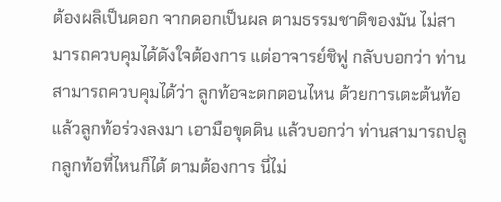ต้องผลิเป็นดอก จากดอกเป็นผล ตามธรรมชาติของมัน ไม่สามารถควบคุมได้ดังใจต้องการ แต่อาจารย์ชิฟู กลับบอกว่า ท่านสามารถควบคุมได้ว่า ลูกท้อจะตกตอนไหน ด้วยการเตะต้นท้อ แล้วลูกท้อร่วงลงมา เอามือขุดดิน แล้วบอกว่า ท่านสามารถปลูกลูกท้อที่ไหนก็ได้ ตามต้องการ นี่ไม่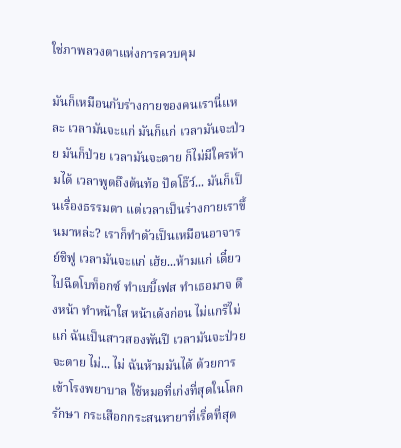ใช่ภาพลวงตาแห่งการควบคุม

มันก็เหมือนกับร่างกายของคนเรานี่แหละ เวลามันจะแก่ มันก็แก่ เวลามันจะป่วย มันก็ป่วย เวลามันจะตาย ก็ไม่มีใครห้ามได้ เวลาพูดถึงต้นท้อ ปัดโธ๊ว์... มันก็เป็นเรื่องธรรมดา แต่เวลาเป็นร่างกายเราขึ้นมาหล่ะ? เราก็ทำตัวเป็นเหมือนอาจารย์ชิฟู เวลามันจะแก่ เฮ้ย...ห้ามแก่ เดี๋ยวไปฉีดโบท็อกซ์ ทำเบบี้เฟส ทำเธอมาจ ดึงหน้า ทำหน้าใส หน้าเด้งก่อน ไม่แกร๊ไม่แก่ ฉันเป็นสาวสองพันปี เวลามันจะป่วย จะตาย ไม่... ไม่ ฉันห้ามมันได้ ด้วยการเข้าโรงพยาบาล ใช้หมอที่เก่งที่สุดในโลกรักษา กระเสือกกระสนหายาที่เริ่ดที่สุด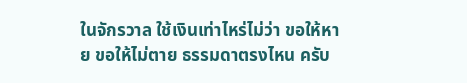ในจักรวาล ใช้เงินเท่าไหร่ไม่ว่า ขอให้หาย ขอให้ไม่ตาย ธรรมดาตรงไหน ครับ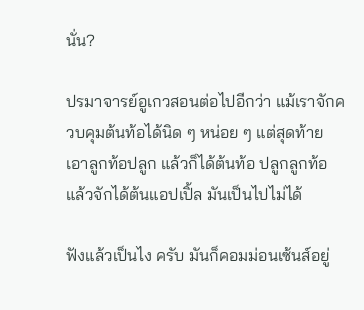นั่น?

ปรมาจารย์อูเกวสอนต่อไปอีกว่า แม้เราจักควบคุมต้นท้อได้นิด ๆ หน่อย ๆ แต่สุดท้าย เอาลูกท้อปลูก แล้วก็ได้ต้นท้อ ปลูกลูกท้อ แล้วจักได้ต้นแอปเปิ้ล มันเป็นไปไม่ได้

ฟังแล้วเป็นไง ครับ มันก็คอมม่อนเซ้นส์อยู่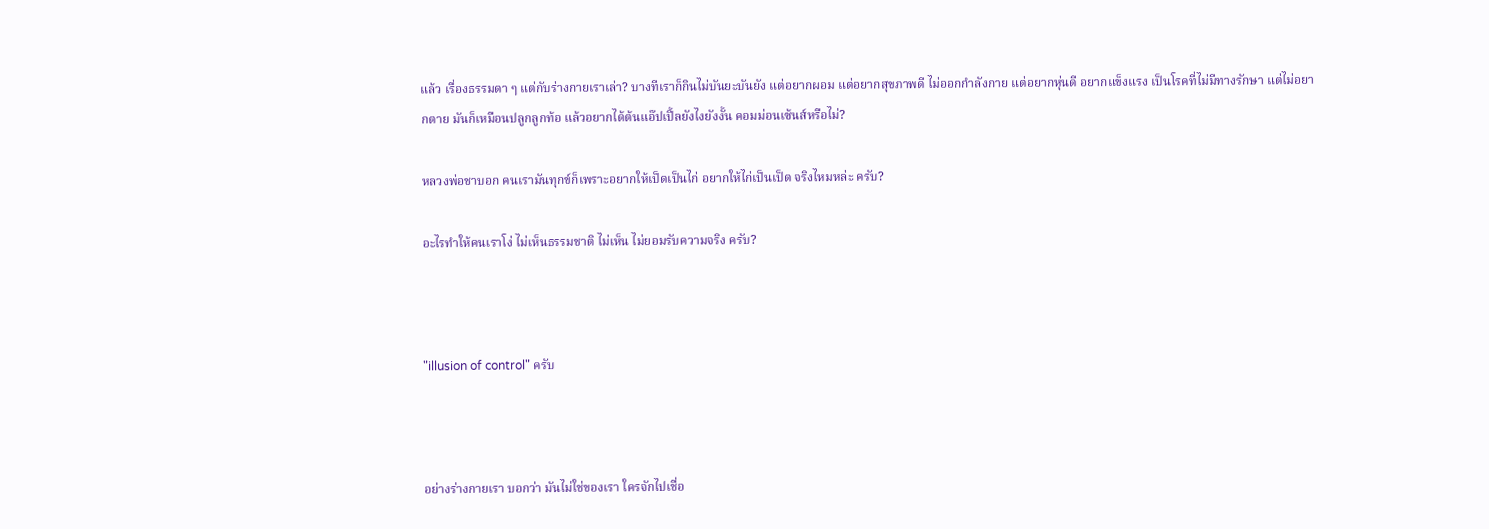แล้ว เรื่องธรรมดา ๆ แต่กับร่างกายเราเล่า? บางทีเราก็กินไม่บันยะบันยัง แต่อยากผอม แต่อยากสุขภาพดี ไม่ออกกำลังกาย แต่อยากหุ่นดี อยากแข็งแรง เป็นโรคที่ไม่มีทางรักษา แต่ไม่อยากตาย มันก็เหมือนปลูกลูกท้อ แล้วอยากได้ต้นแอ๊ปเปิ้ลยังไงยังงั้น คอมม่อนเซ้นส์หรือไม่?

หลวงพ่อชาบอก คนเรามันทุกข์ก็เพราะอยากให้เป็ดเป็นไก่ อยากให้ไก่เป็นเป็ด จริงไหมหล่ะ ครับ?

อะไรทำให้คนเราโง่ ไม่เห็นธรรมชาติ ไม่เห็น ไม่ยอมรับความจริง ครับ?



"illusion of control" ครับ



อย่างร่างกายเรา บอกว่า มันไม่ใช่ของเรา ใครจักไปเชื่อ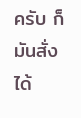ครับ ก็มันสั่งได้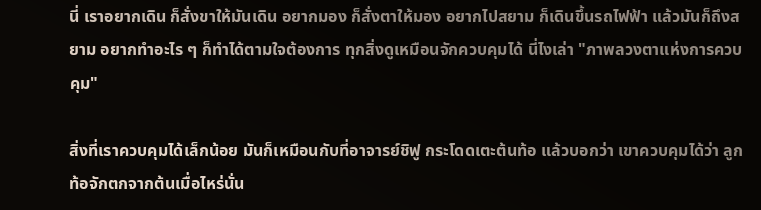นี่ เราอยากเดิน ก็สั่งขาให้มันเดิน อยากมอง ก็สั่งตาให้มอง อยากไปสยาม ก็เดินขึ้นรถไฟฟ้า แล้วมันก็ถึงสยาม อยากทำอะไร ๆ ก็ทำได้ตามใจต้องการ ทุกสิ่งดูเหมือนจักควบคุมได้ นี่ไงเล่า "ภาพลวงตาแห่งการควบคุม"

สิ่งที่เราควบคุมได้เล็กน้อย มันก็เหมือนกับที่อาจารย์ชิฟู กระโดดเตะต้นท้อ แล้วบอกว่า เขาควบคุมได้ว่า ลูกท้อจักตกจากต้นเมื่อไหร่นั่น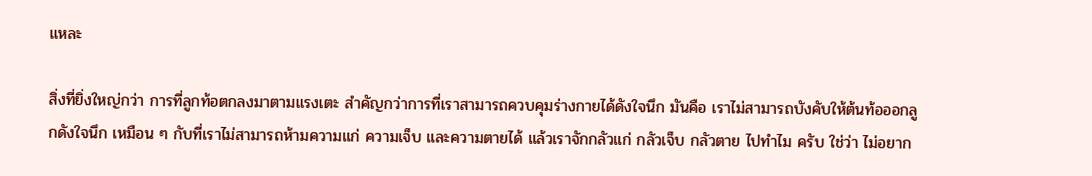แหละ

สิ่งที่ยิ่งใหญ่กว่า การที่ลูกท้อตกลงมาตามแรงเตะ สำคัญกว่าการที่เราสามารถควบคุมร่างกายได้ดังใจนึก มันคือ เราไม่สามารถบังคับให้ต้นท้อออกลูกดังใจนึก เหมือน ๆ กับที่เราไม่สามารถห้ามความแก่ ความเจ็บ และความตายได้ แล้วเราจักกลัวแก่ กลัวเจ็บ กลัวตาย ไปทำไม ครับ ใช่ว่า ไม่อยาก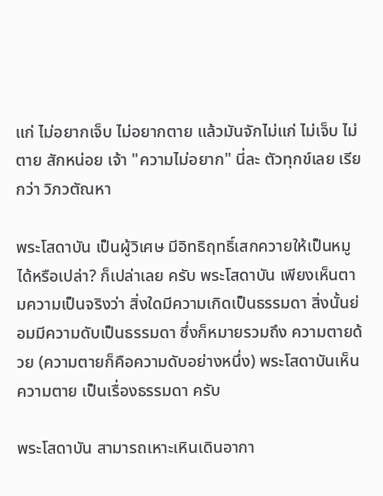แก่ ไม่อยากเจ็บ ไม่อยากตาย แล้วมันจักไม่แก่ ไม่เจ็บ ไม่ตาย สักหน่อย เจ้า "ความไม่อยาก" นี่ละ ตัวทุกข์เลย เรียกว่า วิภวตัณหา

พระโสดาบัน เป็นผู้วิเศษ มีอิทธิฤทธิ์เสกควายให้เป็นหมูได้หรือเปล่า? ก็เปล่าเลย ครับ พระโสดาบัน เพียงเห็นตามความเป็นจริงว่า สิ่งใดมีความเกิดเป็นธรรมดา สิ่งนั้นย่อมมีความดับเป็นธรรมดา ซึ่งก็หมายรวมถึง ความตายด้วย (ความตายก็คือความดับอย่างหนึ่ง) พระโสดาบันเห็นความตาย เป็นเรื่องธรรมดา ครับ

พระโสดาบัน สามารถเหาะเหินเดินอากา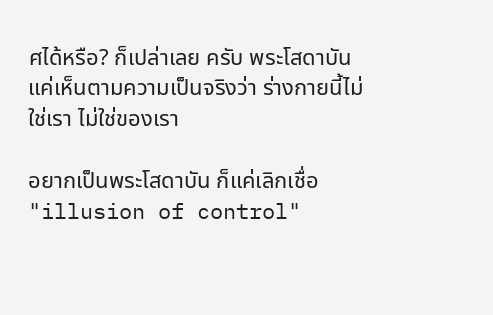ศได้หรือ? ก็เปล่าเลย ครับ พระโสดาบัน แค่เห็นตามความเป็นจริงว่า ร่างกายนี้ไม่ใช่เรา ไม่ใช่ของเรา

อยากเป็นพระโสดาบัน ก็แค่เลิกเชื่อ "illusion of control"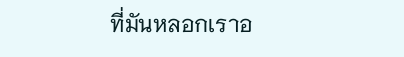ที่มันหลอกเราอ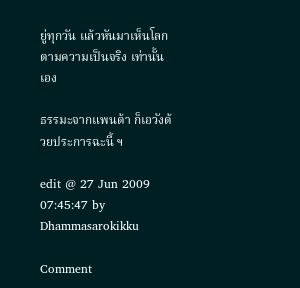ยู่ทุกวัน แล้วหันมาเห็นโลกตามความเป็นจริง เท่านั้นเอง

ธรรมะจากแพนด้า ก็เอวังด้วยประการฉะนี้ ฯ

edit @ 27 Jun 2009 07:45:47 by Dhammasarokikku

Comment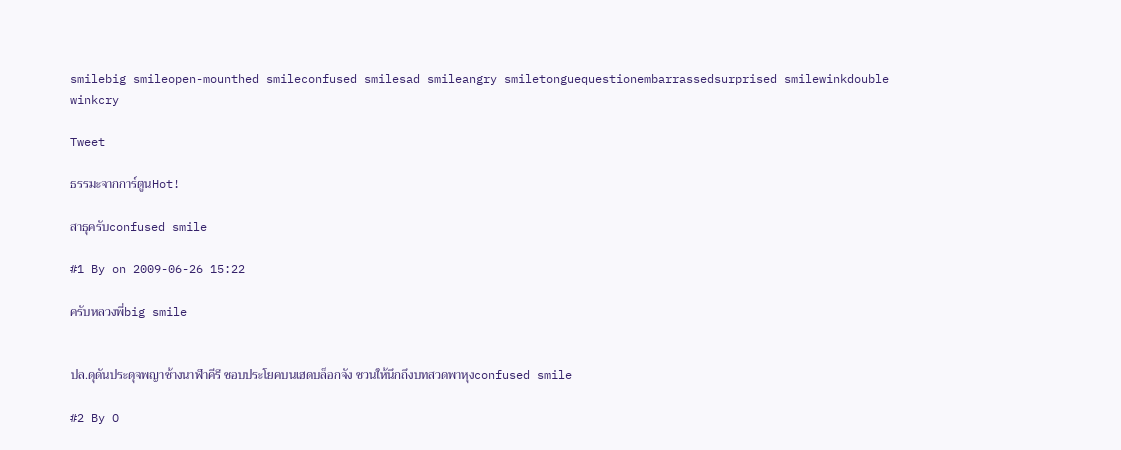smilebig smileopen-mounthed smileconfused smilesad smileangry smiletonguequestionembarrassedsurprised smilewinkdouble winkcry

Tweet

ธรรมะจากการ์ตูนHot!

สาธุครับconfused smile

#1 By on 2009-06-26 15:22

ครับหลวงพี่big smile


ปล.ดุดันประดุจพญาช้างนาฬาคีรี ชอบประโยคบนเฮดบล็อกจัง ชวนให้นึกถึงบทสวดพาหุงconfused smile

#2 By O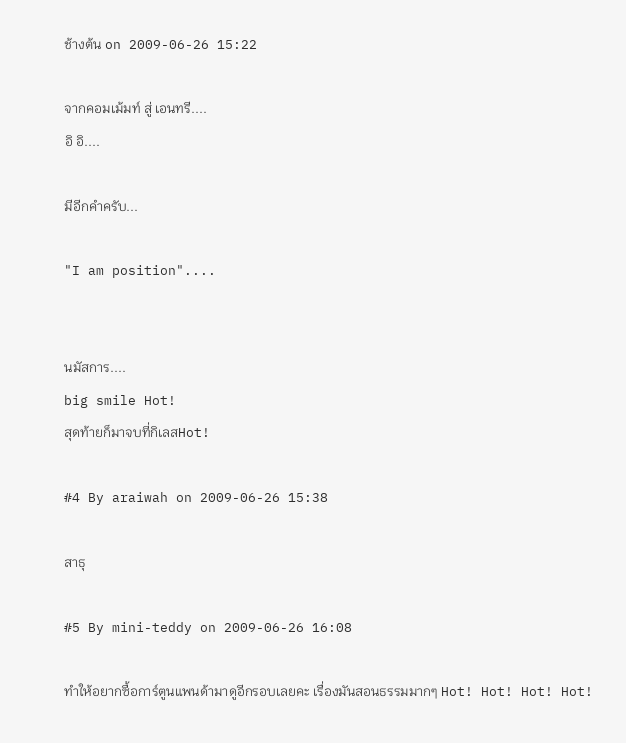ช้างต้น on 2009-06-26 15:22

จากคอมเม้มท์ สู่ เอนทรี....
อิ อิ....

มีอีกคำครับ...

"I am position"....


นมัสการ....
big smile Hot!
สุดท้ายก็มาจบที่กิเลสHot!

#4 By araiwah on 2009-06-26 15:38

สาธุ

#5 By mini-teddy on 2009-06-26 16:08

ทำให้อยากซื้อการ์ตูนแพนด้ามาดูอีกรอบเลยคะ เรื่องมันสอนธรรมมากๆ Hot! Hot! Hot! Hot!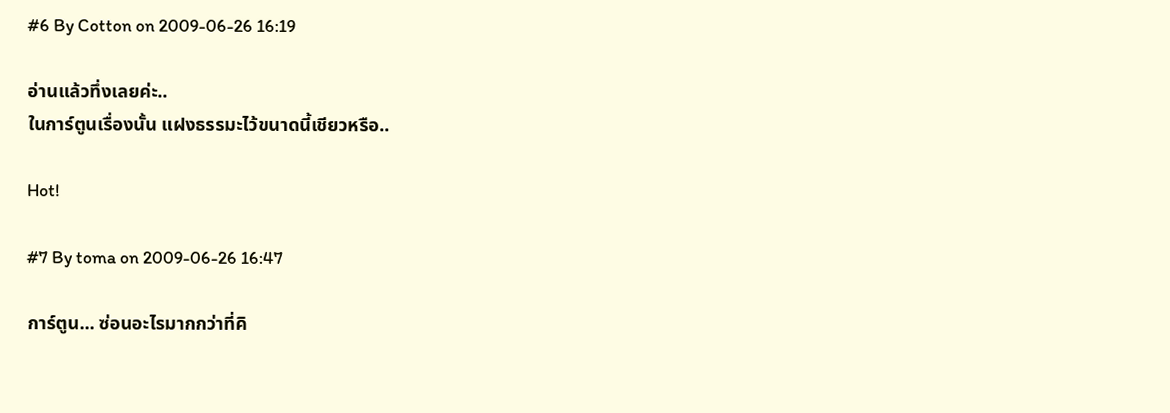#6 By Cotton on 2009-06-26 16:19

อ่านแล้วทึ่งเลยค่ะ..
ในการ์ตูนเรื่องนั้น แฝงธรรมะไว้ขนาดนี้เชียวหรือ..

Hot!

#7 By toma on 2009-06-26 16:47

การ์ตูน... ซ่อนอะไรมากกว่าที่คิ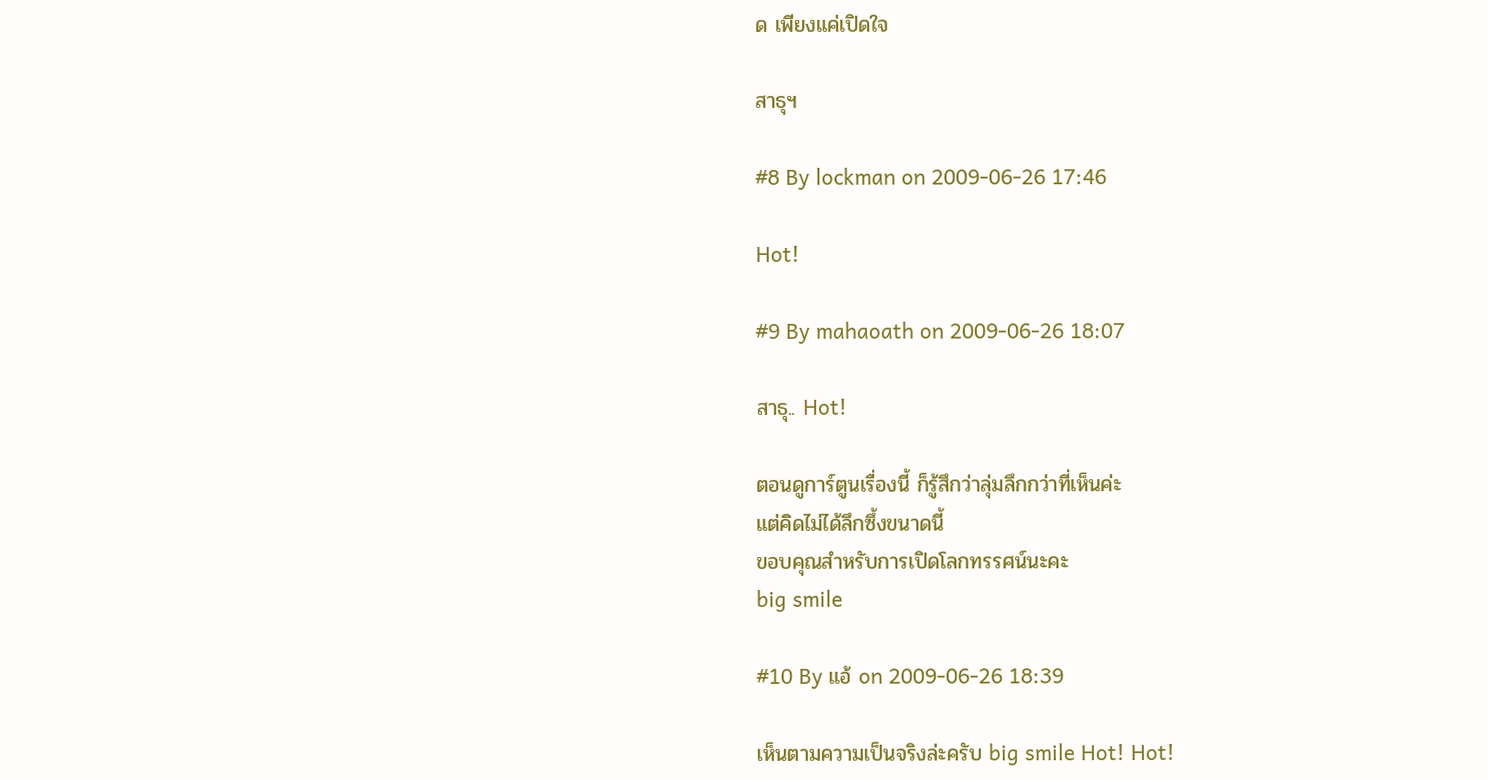ด เพียงแค่เปิดใจ

สาธุฯ

#8 By lockman on 2009-06-26 17:46

Hot!

#9 By mahaoath on 2009-06-26 18:07

สาธุ.. Hot!

ตอนดูการ์ตูนเรื่องนี้ ก็รู้สึกว่าลุ่มลึกกว่าที่เห็นค่ะ
แต่คิดไม่ได้ลึกซึ้งขนาดนี้
ขอบคุณสำหรับการเปิดโลกทรรศน์นะคะ
big smile

#10 By แอ้ on 2009-06-26 18:39

เห็นตามความเป็นจริงล่ะครับ big smile Hot! Hot!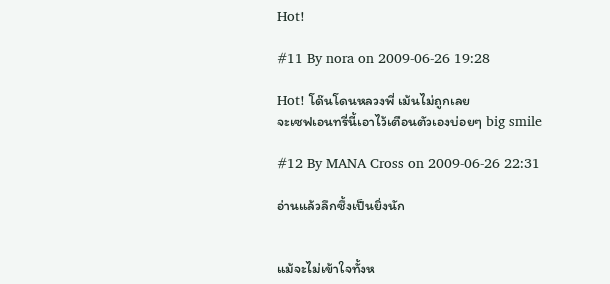Hot!

#11 By nora on 2009-06-26 19:28

Hot! โด๊นโดนหลวงพี่ เม้นไม่ถูกเลย
จะเซฟเอนทรี่นี้เอาไว้เตือนตัวเองบ่อยๆ big smile

#12 By MANA Cross on 2009-06-26 22:31

อ่านแล้วลึกซึ้งเป็นยิ่งนัก


แม้จะไม่เข้าใจทั้งห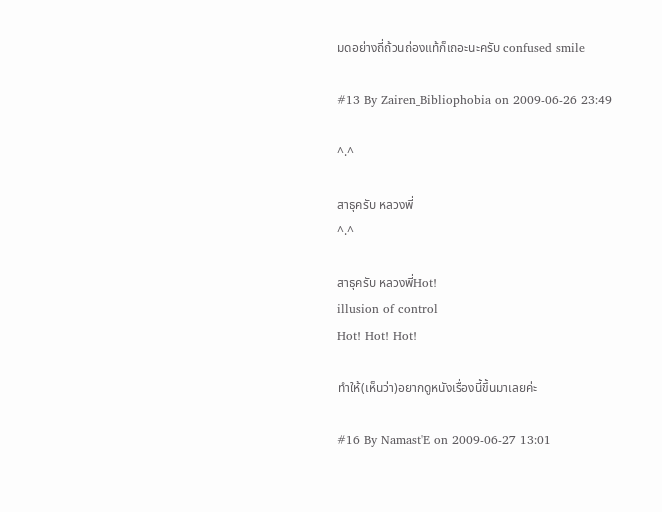มดอย่างถี่ถ้วนถ่องแท้ก็เถอะนะครับ confused smile

#13 By Zairen_Bibliophobia on 2009-06-26 23:49

^.^

สาธุครับ หลวงพี่
^.^

สาธุครับ หลวงพี่Hot!
illusion of control
Hot! Hot! Hot!

ทำให้(เห็นว่า)อยากดูหนังเรื่องนี้ขึ้นมาเลยค่ะ

#16 By Namast'E on 2009-06-27 13:01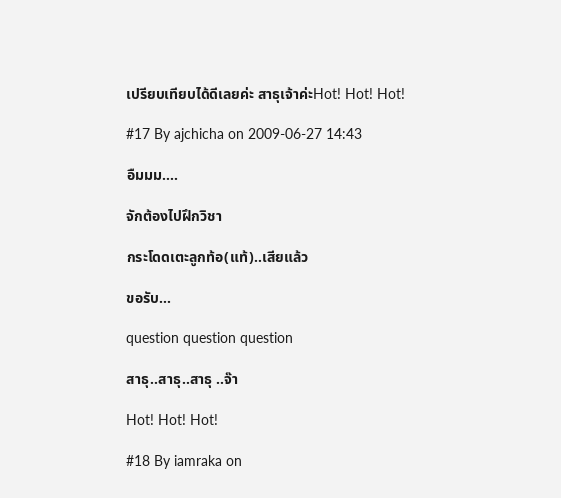เปรียบเทียบได้ดีเลยค่ะ สาธุเจ้าค่ะHot! Hot! Hot!

#17 By ajchicha on 2009-06-27 14:43

อืมมม....

จักต้องไปฝึกวิชา

กระโดดเตะลูกท้อ(แท้)..เสียแล้ว

ขอรับ...

question question question

สาธุ..สาธุ..สาธุ ..จ๊า

Hot! Hot! Hot!

#18 By iamraka on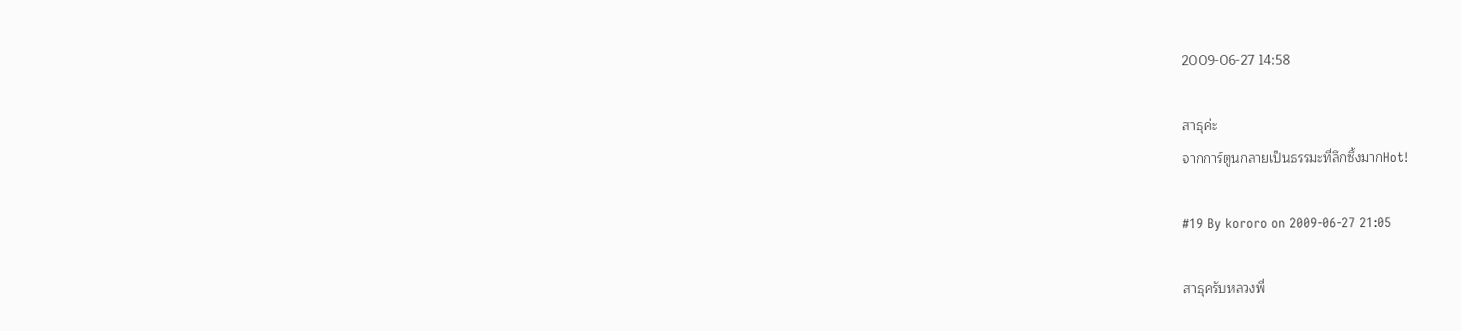2009-06-27 14:58

สาธุค่ะ
จากการ์ตูนกลายเป็นธรรมะที่ลึกซึ้งมากHot!

#19 By kororo on 2009-06-27 21:05

สาธุครับหลวงพี่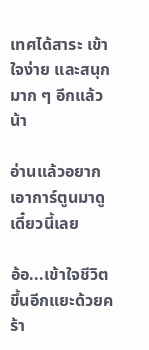เทศได้สาระ เข้าใจง่าย และสนุกมาก ๆ อีกแล้วน้า

อ่านแล้วอยากเอาการ์ตูนมาดูเดี๋ยวนี้เลย

อ้อ...เข้าใจชีวิตขึ้นอีกแยะด้วยคร้า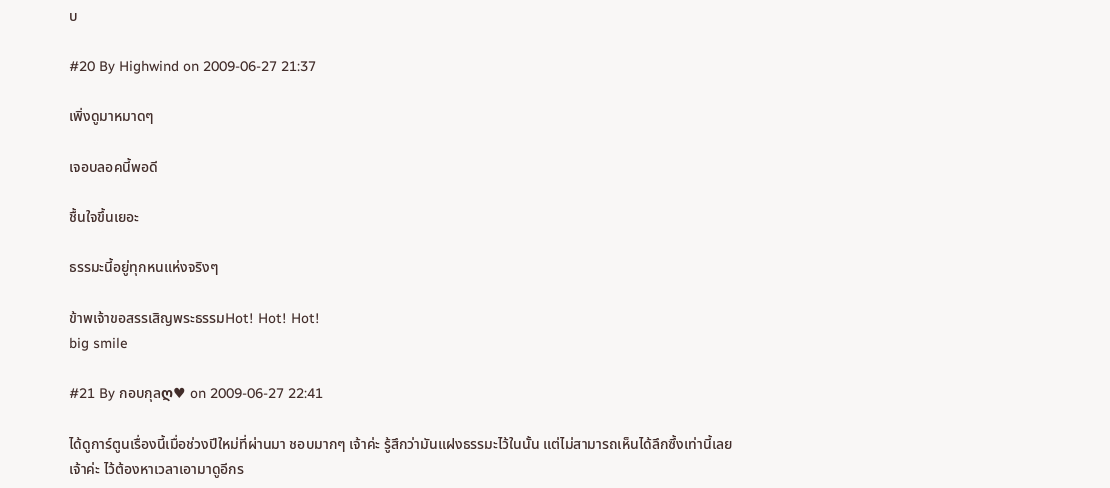บ

#20 By Highwind on 2009-06-27 21:37

เพิ่งดูมาหมาดๆ

เจอบลอคนี้พอดี

ชื้นใจขึ้นเยอะ

ธรรมะนี้อยู่ทุกหนแห่งจริงๆ

ข้าพเจ้าขอสรรเสิญพระธรรมHot! Hot! Hot!
big smile

#21 By กอบกุลღ♥ on 2009-06-27 22:41

ได้ดูการ์ตูนเรื่องนี้เมื่อช่วงปีใหม่ที่ผ่านมา ชอบมากๆ เจ้าค่ะ รู้สึกว่ามันแฝงธรรมะไว้ในนั้น แต่ไม่สามารถเห็นได้ลึกซึ้งเท่านี้เลยเจ้าค่ะ ไว้ต้องหาเวลาเอามาดูอีกร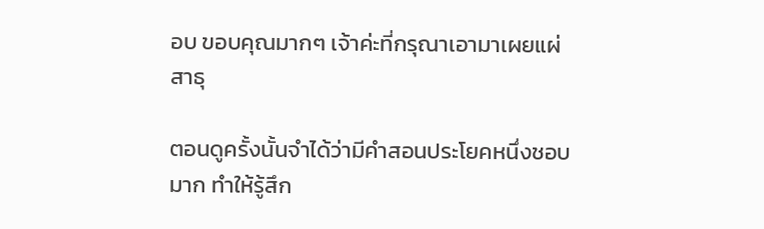อบ ขอบคุณมากๆ เจ้าค่ะที่กรุณาเอามาเผยแผ่ สาธุ

ตอนดูครั้งนั้นจำได้ว่ามีคำสอนประโยคหนึ่งชอบมาก ทำให้รู้สึก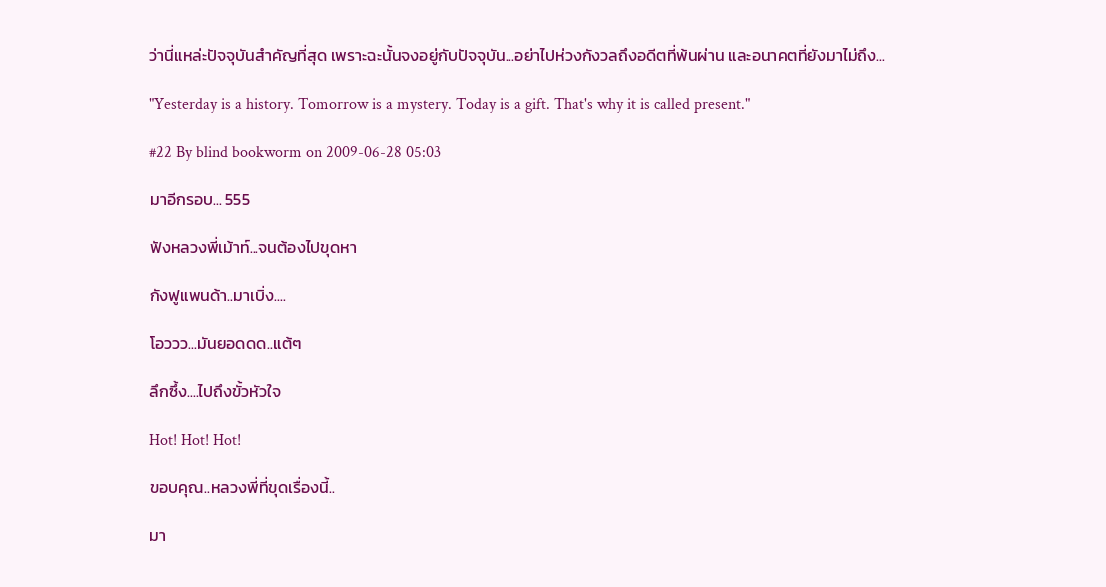ว่านี่แหล่ะปัจจุบันสำคัญที่สุด เพราะฉะนั้นจงอยู่กับปัจจุบัน...อย่าไปห่วงกังวลถึงอดีตที่พ้นผ่าน และอนาคตที่ยังมาไม่ถึง...

"Yesterday is a history. Tomorrow is a mystery. Today is a gift. That's why it is called present."

#22 By blind bookworm on 2009-06-28 05:03

มาอีกรอบ... 555

ฟังหลวงพี่เม้าท์...จนต้องไปขุดหา

กังฟูแพนด้า..มาเบิ่ง....

โอววว...มันยอดดด..แต้ๆ

ลึกซึ้ง....ไปถึงขั้วหัวใจ

Hot! Hot! Hot!

ขอบคุณ..หลวงพี่ที่ขุดเรื่องนี้..

มา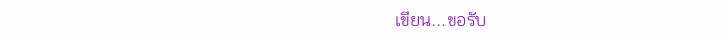เขียน...ขอรับ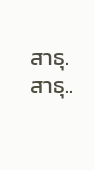สาธุ.สาธุ..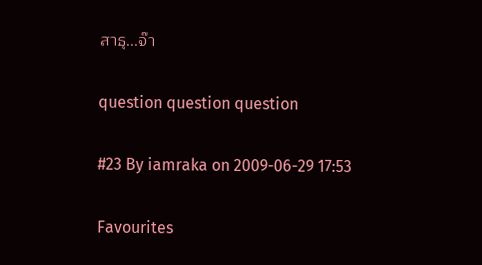สาธุ...จ๊า

question question question

#23 By iamraka on 2009-06-29 17:53

Favourites